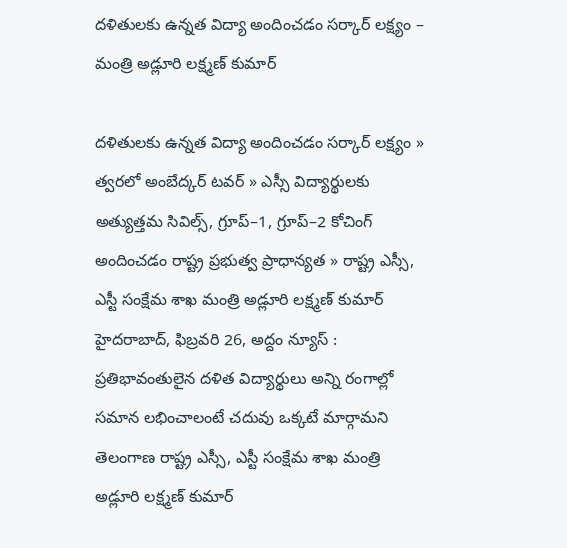దళితులకు ఉన్నత విద్యా అందించడం సర్కార్ లక్ష్యం – మంత్రి అడ్లూరి లక్ష్మణ్ కుమార్

దళితులకు ఉన్నత విద్యా అందించడం సర్కార్ లక్ష్యం » త్వరలో అంబేద్కర్ టవర్ » ఎస్సీ విద్యార్థులకు అత్యుత్తమ సివిల్స్, గ్రూప్–1, గ్రూప్–2 కోచింగ్ అందించడం రాష్ట్ర ప్రభుత్వ ప్రాధాన్యత » రాష్ట్ర ఎస్సీ, ఎస్టీ సంక్షేమ శాఖ మంత్రి అడ్లూరి లక్ష్మణ్ కుమార్ హైదరాబాద్, ఫిబ్రవరి 26, అద్దం న్యూస్ :   ప్రతిభావంతులైన దళిత విద్యార్థులు అన్ని రంగాల్లో సమాన లభించాలంటే చదువు ఒక్కటే మార్గామని తెలంగాణ రాష్ట్ర ఎస్సీ, ఎస్టీ సంక్షేమ శాఖ మంత్రి అడ్లూరి లక్ష్మణ్ కుమార్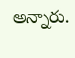అన్నారు.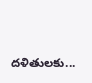దళితులకు...